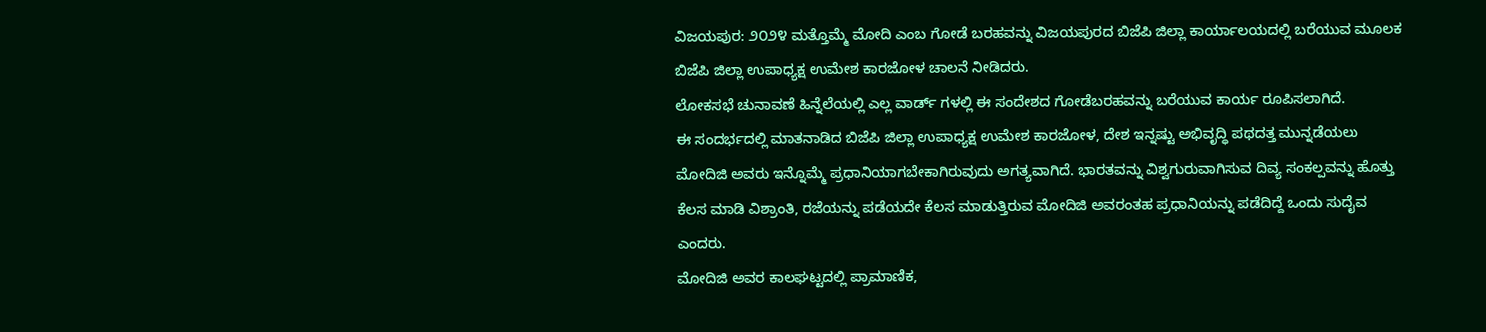ವಿಜಯಪುರ: ೨೦೨೪ ಮತ್ತೊಮ್ಮೆ ಮೋದಿ ಎಂಬ ಗೋಡೆ ಬರಹವನ್ನು ವಿಜಯಪುರದ ಬಿಜೆಪಿ ಜಿಲ್ಲಾ ಕಾರ್ಯಾಲಯದಲ್ಲಿ ಬರೆಯುವ ಮೂಲಕ ಬಿಜೆಪಿ ಜಿಲ್ಲಾ ಉಪಾಧ್ಯಕ್ಷ ಉಮೇಶ ಕಾರಜೋಳ ಚಾಲನೆ ನೀಡಿದರು.
ಲೋಕಸಭೆ ಚುನಾವಣೆ ಹಿನ್ನೆಲೆಯಲ್ಲಿ ಎಲ್ಲ ವಾರ್ಡ್ ಗಳಲ್ಲಿ ಈ ಸಂದೇಶದ ಗೋಡೆಬರಹವನ್ನು ಬರೆಯುವ ಕಾರ್ಯ ರೂಪಿಸಲಾಗಿದೆ.
ಈ ಸಂದರ್ಭದಲ್ಲಿ ಮಾತನಾಡಿದ ಬಿಜೆಪಿ ಜಿಲ್ಲಾ ಉಪಾಧ್ಯಕ್ಷ ಉಮೇಶ ಕಾರಜೋಳ, ದೇಶ ಇನ್ನಷ್ಟು ಅಭಿವೃದ್ಧಿ ಪಥದತ್ತ ಮುನ್ನಡೆಯಲು ಮೋದಿಜಿ ಅವರು ಇನ್ನೊಮ್ಮೆ ಪ್ರಧಾನಿಯಾಗಬೇಕಾಗಿರುವುದು ಅಗತ್ಯವಾಗಿದೆ. ಭಾರತವನ್ನು ವಿಶ್ವಗುರುವಾಗಿಸುವ ದಿವ್ಯ ಸಂಕಲ್ಪವನ್ನು ಹೊತ್ತು ಕೆಲಸ ಮಾಡಿ ವಿಶ್ರಾಂತಿ, ರಜೆಯನ್ನು ಪಡೆಯದೇ ಕೆಲಸ ಮಾಡುತ್ತಿರುವ ಮೋದಿಜಿ ಅವರಂತಹ ಪ್ರಧಾನಿಯನ್ನು ಪಡೆದಿದ್ದೆ ಒಂದು ಸುದೈವ ಎಂದರು.
ಮೋದಿಜಿ ಅವರ ಕಾಲಘಟ್ಟದಲ್ಲಿ ಪ್ರಾಮಾಣಿಕ,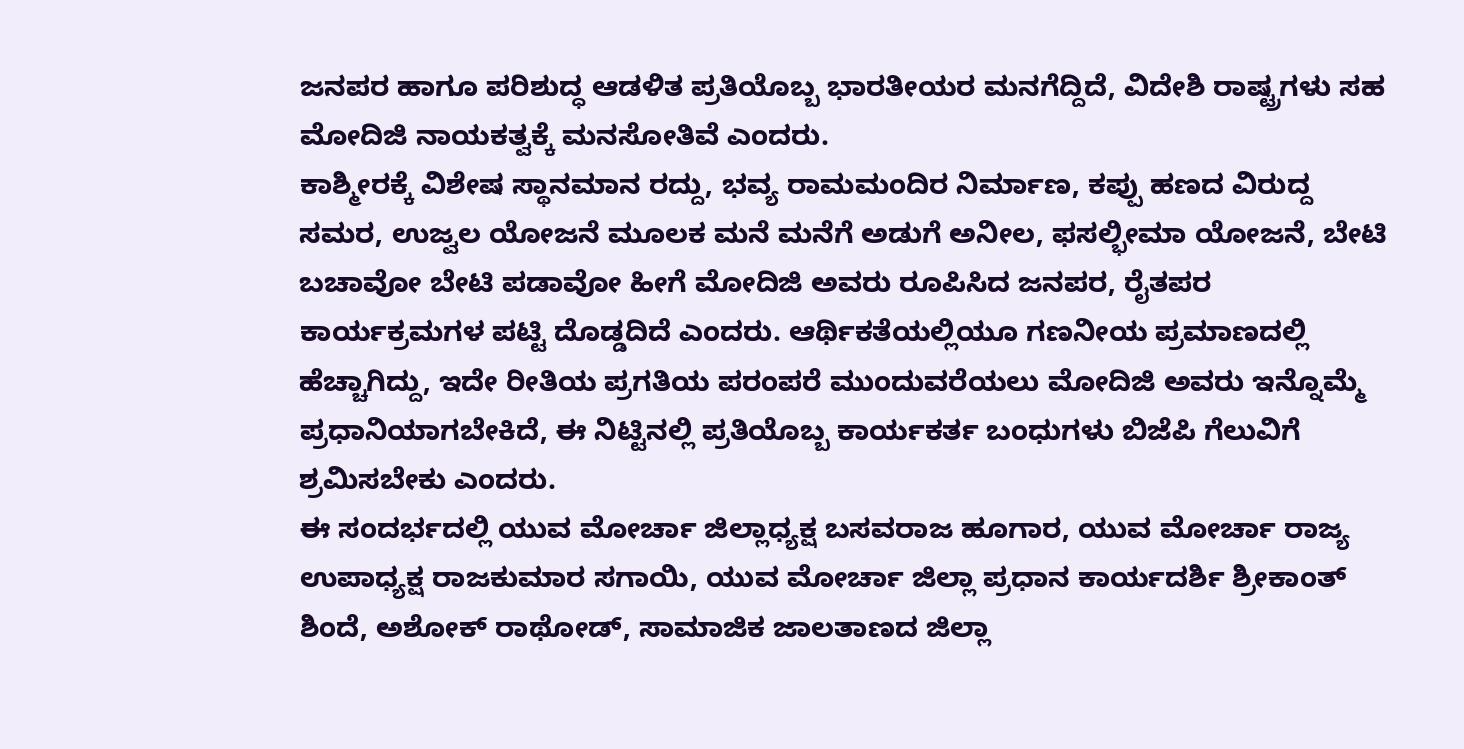ಜನಪರ ಹಾಗೂ ಪರಿಶುದ್ಧ ಆಡಳಿತ ಪ್ರತಿಯೊಬ್ಬ ಭಾರತೀಯರ ಮನಗೆದ್ದಿದೆ, ವಿದೇಶಿ ರಾಷ್ಟ್ರಗಳು ಸಹ ಮೋದಿಜಿ ನಾಯಕತ್ವಕ್ಕೆ ಮನಸೋತಿವೆ ಎಂದರು.
ಕಾಶ್ಮೀರಕ್ಕೆ ವಿಶೇಷ ಸ್ಥಾನಮಾನ ರದ್ದು, ಭವ್ಯ ರಾಮಮಂದಿರ ನಿರ್ಮಾಣ, ಕಪ್ಪು ಹಣದ ವಿರುದ್ದ ಸಮರ, ಉಜ್ವಲ ಯೋಜನೆ ಮೂಲಕ ಮನೆ ಮನೆಗೆ ಅಡುಗೆ ಅನೀಲ, ಫಸಲ್ಭೀಮಾ ಯೋಜನೆ, ಬೇಟಿ ಬಚಾವೋ ಬೇಟಿ ಪಡಾವೋ ಹೀಗೆ ಮೋದಿಜಿ ಅವರು ರೂಪಿಸಿದ ಜನಪರ, ರೈತಪರ ಕಾರ್ಯಕ್ರಮಗಳ ಪಟ್ಟಿ ದೊಡ್ಡದಿದೆ ಎಂದರು. ಆರ್ಥಿಕತೆಯಲ್ಲಿಯೂ ಗಣನೀಯ ಪ್ರಮಾಣದಲ್ಲಿ ಹೆಚ್ಚಾಗಿದ್ದು, ಇದೇ ರೀತಿಯ ಪ್ರಗತಿಯ ಪರಂಪರೆ ಮುಂದುವರೆಯಲು ಮೋದಿಜಿ ಅವರು ಇನ್ನೊಮ್ಮೆ ಪ್ರಧಾನಿಯಾಗಬೇಕಿದೆ, ಈ ನಿಟ್ಟಿನಲ್ಲಿ ಪ್ರತಿಯೊಬ್ಬ ಕಾರ್ಯಕರ್ತ ಬಂಧುಗಳು ಬಿಜೆಪಿ ಗೆಲುವಿಗೆ ಶ್ರಮಿಸಬೇಕು ಎಂದರು.
ಈ ಸಂದರ್ಭದಲ್ಲಿ ಯುವ ಮೋರ್ಚಾ ಜಿಲ್ಲಾಧ್ಯಕ್ಷ ಬಸವರಾಜ ಹೂಗಾರ, ಯುವ ಮೋರ್ಚಾ ರಾಜ್ಯ ಉಪಾಧ್ಯಕ್ಷ ರಾಜಕುಮಾರ ಸಗಾಯಿ, ಯುವ ಮೋರ್ಚಾ ಜಿಲ್ಲಾ ಪ್ರಧಾನ ಕಾರ್ಯದರ್ಶಿ ಶ್ರೀಕಾಂತ್ ಶಿಂದೆ, ಅಶೋಕ್ ರಾಥೋಡ್, ಸಾಮಾಜಿಕ ಜಾಲತಾಣದ ಜಿಲ್ಲಾ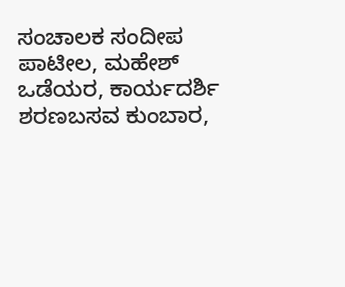ಸಂಚಾಲಕ ಸಂದೀಪ ಪಾಟೀಲ, ಮಹೇಶ್ ಒಡೆಯರ, ಕಾರ್ಯದರ್ಶಿ ಶರಣಬಸವ ಕುಂಬಾರ,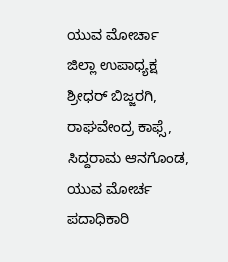ಯುವ ಮೋರ್ಚಾ ಜಿಲ್ಲಾ ಉಪಾಧ್ಯಕ್ಷ ಶ್ರೀಧರ್ ಬಿಜ್ಜರಗಿ, ರಾಘವೇಂದ್ರ ಕಾಫ್ಸೆ, ಸಿದ್ದರಾಮ ಆನಗೊಂಡ, ಯುವ ಮೋರ್ಚ ಪದಾಧಿಕಾರಿ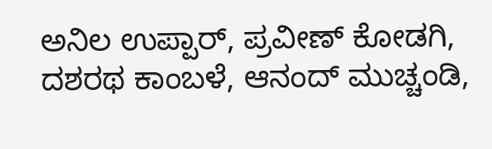ಅನಿಲ ಉಪ್ಪಾರ್, ಪ್ರವೀಣ್ ಕೋಡಗಿ, ದಶರಥ ಕಾಂಬಳೆ, ಆನಂದ್ ಮುಚ್ಚಂಡಿ,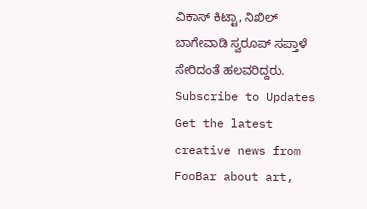ವಿಕಾಸ್ ಕಿಟ್ಟಾ, ನಿಖಿಲ್ ಬಾಗೇವಾಡಿ ಸ್ವರೂಪ್ ಸಪ್ತಾಳೆ ಸೇರಿದಂತೆ ಹಲವರಿದ್ದರು.
Subscribe to Updates
Get the latest creative news from FooBar about art,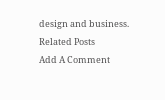design and business.
Related Posts
Add A Comment